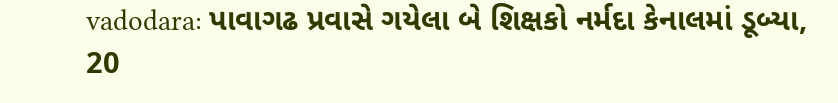vadodara: પાવાગઢ પ્રવાસે ગયેલા બે શિક્ષકો નર્મદા કેનાલમાં ડૂબ્યા, 20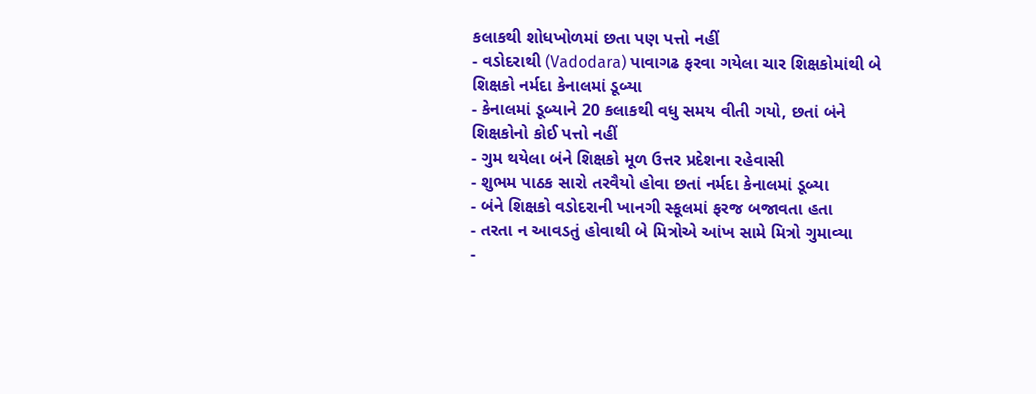કલાકથી શોધખોળમાં છતા પણ પત્તો નહીં
- વડોદરાથી (Vadodara) પાવાગઢ ફરવા ગયેલા ચાર શિક્ષકોમાંથી બે શિક્ષકો નર્મદા કેનાલમાં ડૂબ્યા
- કેનાલમાં ડૂબ્યાને 20 કલાકથી વધુ સમય વીતી ગયો, છતાં બંને શિક્ષકોનો કોઈ પત્તો નહીં
- ગુમ થયેલા બંને શિક્ષકો મૂળ ઉત્તર પ્રદેશના રહેવાસી
- શુભમ પાઠક સારો તરવૈયો હોવા છતાં નર્મદા કેનાલમાં ડૂબ્યા
- બંને શિક્ષકો વડોદરાની ખાનગી સ્કૂલમાં ફરજ બજાવતા હતા
- તરતા ન આવડતું હોવાથી બે મિત્રોએ આંખ સામે મિત્રો ગુમાવ્યા
-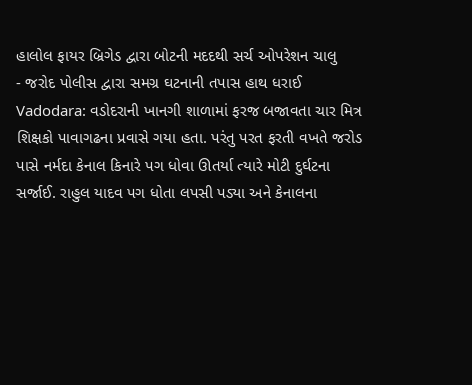હાલોલ ફાયર બ્રિગેડ દ્વારા બોટની મદદથી સર્ચ ઓપરેશન ચાલુ
- જરોદ પોલીસ દ્વારા સમગ્ર ઘટનાની તપાસ હાથ ધરાઈ
Vadodara: વડોદરાની ખાનગી શાળામાં ફરજ બજાવતા ચાર મિત્ર શિક્ષકો પાવાગઢના પ્રવાસે ગયા હતા. પરંતુ પરત ફરતી વખતે જરોડ પાસે નર્મદા કેનાલ કિનારે પગ ધોવા ઊતર્યા ત્યારે મોટી દુર્ઘટના સર્જાઈ. રાહુલ યાદવ પગ ધોતા લપસી પડ્યા અને કેનાલના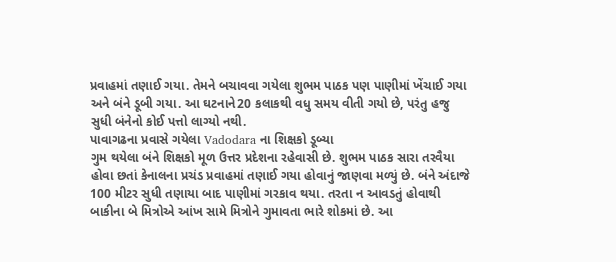પ્રવાહમાં તણાઈ ગયા. તેમને બચાવવા ગયેલા શુભમ પાઠક પણ પાણીમાં ખેંચાઈ ગયા અને બંને ડૂબી ગયા. આ ઘટનાને20 કલાકથી વધુ સમય વીતી ગયો છે, પરંતુ હજુ સુધી બંનેનો કોઈ પત્તો લાગ્યો નથી.
પાવાગઢના પ્રવાસે ગયેલા Vadodara ના શિક્ષકો ડૂબ્યા
ગુમ થયેલા બંને શિક્ષકો મૂળ ઉત્તર પ્રદેશના રહેવાસી છે. શુભમ પાઠક સારા તરવૈયા હોવા છતાં કેનાલના પ્રચંડ પ્રવાહમાં તણાઈ ગયા હોવાનું જાણવા મળ્યું છે. બંને અંદાજે 100 મીટર સુધી તણાયા બાદ પાણીમાં ગરકાવ થયા. તરતા ન આવડતું હોવાથી બાકીના બે મિત્રોએ આંખ સામે મિત્રોને ગુમાવતા ભારે શોકમાં છે. આ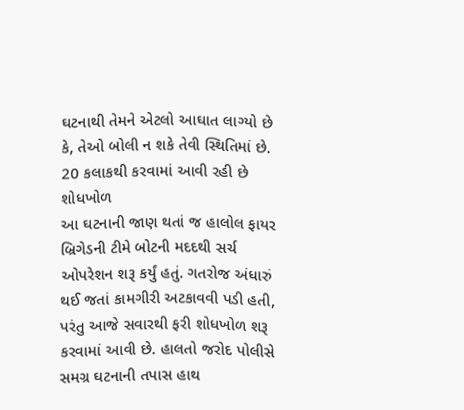ઘટનાથી તેમને એટલો આઘાત લાગ્યો છે કે, તેઓ બોલી ન શકે તેવી સ્થિતિમાં છે.
20 કલાકથી કરવામાં આવી રહી છે શોધખોળ
આ ઘટનાની જાણ થતાં જ હાલોલ ફાયર બ્રિગેડની ટીમે બોટની મદદથી સર્ચ ઓપરેશન શરૂ કર્યું હતું. ગતરોજ અંધારું થઈ જતાં કામગીરી અટકાવવી પડી હતી, પરંતુ આજે સવારથી ફરી શોધખોળ શરૂ કરવામાં આવી છે. હાલતો જરોદ પોલીસે સમગ્ર ઘટનાની તપાસ હાથ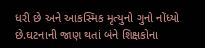ધરી છે અને આકસ્મિક મૃત્યુનો ગુનો નોંધ્યો છે.ઘટનાની જાણ થતાં બંને શિક્ષકોના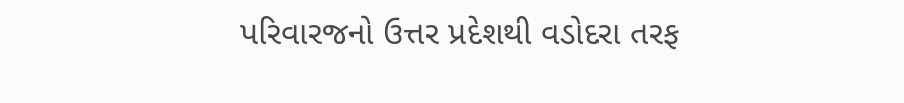પરિવારજનો ઉત્તર પ્રદેશથી વડોદરા તરફ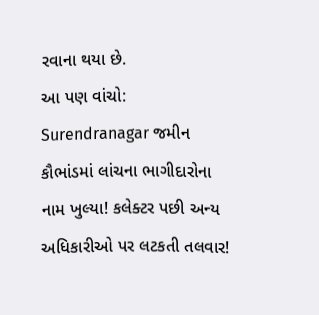રવાના થયા છે.
આ પણ વાંચો: Surendranagar જમીન કૌભાંડમાં લાંચના ભાગીદારોના નામ ખુલ્યા! કલેક્ટર પછી અન્ય અધિકારીઓ પર લટકતી તલવાર!